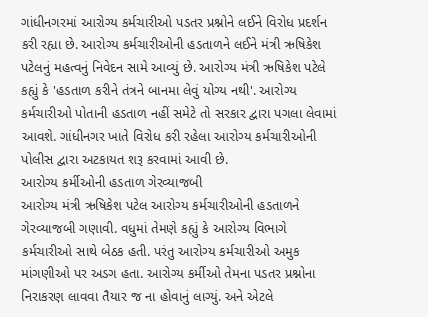ગાંધીનગરમાં આરોગ્ય કર્મચારીઓ પડતર પ્રશ્નોને લઈને વિરોધ પ્રદર્શન કરી રહ્યા છે. આરોગ્ય કર્મચારીઓની હડતાળને લઈને મંત્રી ઋષિકેશ પટેલનું મહત્વનું નિવેદન સામે આવ્યું છે. આરોગ્ય મંત્રી ઋષિકેશ પટેલે કહ્યું કે 'હડતાળ કરીને તંત્રને બાનમા લેવું યોગ્ય નથી'. આરોગ્ય કર્મચારીઓ પોતાની હડતાળ નહીં સમેટે તો સરકાર દ્વારા પગલા લેવામાં આવશે. ગાંધીનગર ખાતે વિરોધ કરી રહેલા આરોગ્ય કર્મચારીઓની પોલીસ દ્વારા અટકાયત શરૂ કરવામાં આવી છે.
આરોગ્ય કર્મીઓની હડતાળ ગેરવ્યાજબી
આરોગ્ય મંત્રી ઋષિકેશ પટેલ આરોગ્ય કર્મચારીઓની હડતાળને ગેરવ્યાજબી ગણાવી. વધુમાં તેમણે કહ્યું કે આરોગ્ય વિભાગે કર્મચારીઓ સાથે બેઠક હતી. પરંતુ આરોગ્ય કર્મચારીઓ અમુક માંગણીઓ પર અડગ હતા. આરોગ્ય કર્મીઓ તેમના પડતર પ્રશ્નોના નિરાકરણ લાવવા તૈયાર જ ના હોવાનું લાગ્યું. અને એટલે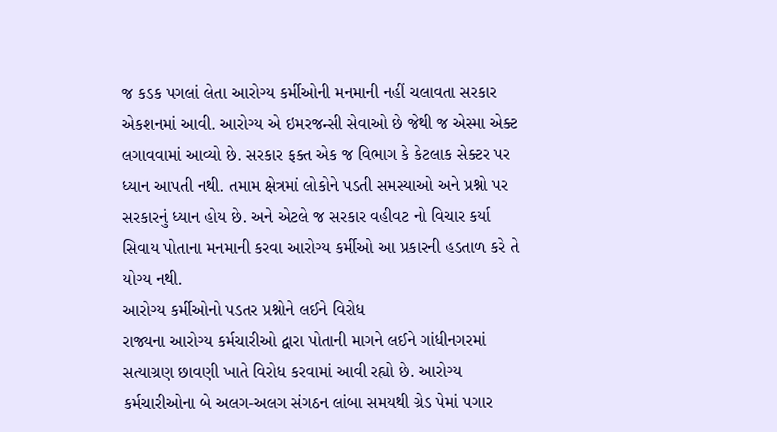જ કડક પગલાં લેતા આરોગ્ય કર્મીઓની મનમાની નહીં ચલાવતા સરકાર એકશનમાં આવી. આરોગ્ય એ ઇમરજન્સી સેવાઓ છે જેથી જ એસ્મા એક્ટ લગાવવામાં આવ્યો છે. સરકાર ફક્ત એક જ વિભાગ કે કેટલાક સેક્ટર પર ધ્યાન આપતી નથી. તમામ ક્ષેત્રમાં લોકોને પડતી સમસ્યાઓ અને પ્રશ્નો પર સરકારનું ધ્યાન હોય છે. અને એટલે જ સરકાર વહીવટ નો વિચાર કર્યા સિવાય પોતાના મનમાની કરવા આરોગ્ય કર્મીઓ આ પ્રકારની હડતાળ કરે તે યોગ્ય નથી.
આરોગ્ય કર્મીઓનો પડતર પ્રશ્નોને લઈને વિરોધ
રાજ્યના આરોગ્ય કર્મચારીઓ દ્વારા પોતાની માગને લઈને ગાંધીનગરમાં સત્યાગ્રણ છાવણી ખાતે વિરોધ કરવામાં આવી રહ્યો છે. આરોગ્ય કર્મચારીઓના બે અલગ-અલગ સંગઠન લાંબા સમયથી ગ્રેડ પેમાં પગાર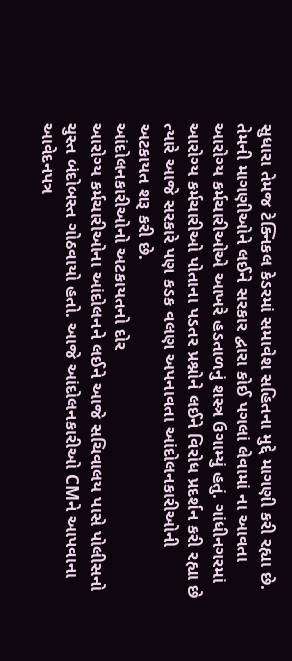સુધારા તેમજ ટેક્નિકલ કેડરમાં સમાવેશ સહિતના મુદ્દે માગણી કરી રહ્યા છે. તેમની માગણીઓને લઈને સરકાર દ્વારા કોઈ પગલાં લેવામાં ના આવતા આરોગ્ય કર્મચારીઓએ આખરે હડતાળનું શસ્ત્ર ઉગામ્યું હતું. ગાંધીનગરમાં આરોગ્ય કર્મચારીઓ પોતાના પડતર પ્રશ્નોને લઈને વિરોધ પ્રદર્શન કરી રહ્યા છે ત્યારે આજે સરકારે પણ કડક વલણ અપનાવતા આંદોલનકારીઓની અટકાયત શરૂ કરી છે.
આંદોલનકારીઓનો અટકાયતનો દોર
આરોગ્ય કર્મચારીઓના આંદોલનને લઈને આજે સચિવાલય પાસે પોલીસનો ચુસ્ત બંદોબસ્ત ગોઠવાયો હતો. આજે આંદોલનકારીઓ CMને આપવાના આવેદનપત્ર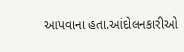આપવાના હતા.આંદોલનકારીઓ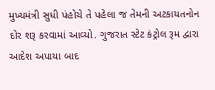મુખ્યમંત્રી સુધી પંહોચે તે પહેલા જ તેમની અટકાયતનોન દોર શરૂ કરવામાં આવ્યો. ગુજરાત સ્ટેટ કંટ્રોલ રૂમ દ્વારા આદેશ અપાયા બાદ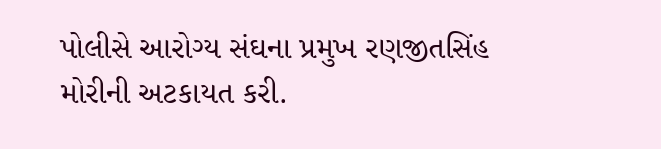પોલીસે આરોગ્ય સંઘના પ્રમુખ રણજીતસિંહ મોરીની અટકાયત કરી.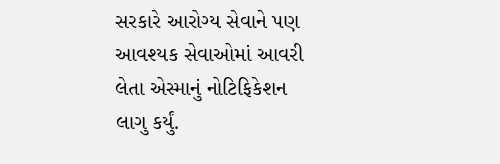સરકારે આરોગ્ય સેવાને પણ આવશ્યક સેવાઓમાં આવરી લેતા એસ્માનું નોટિફિકેશન લાગુ કર્યું.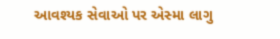આવશ્યક સેવાઓ પર એસ્મા લાગુ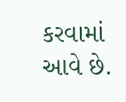કરવામાં આવે છે.